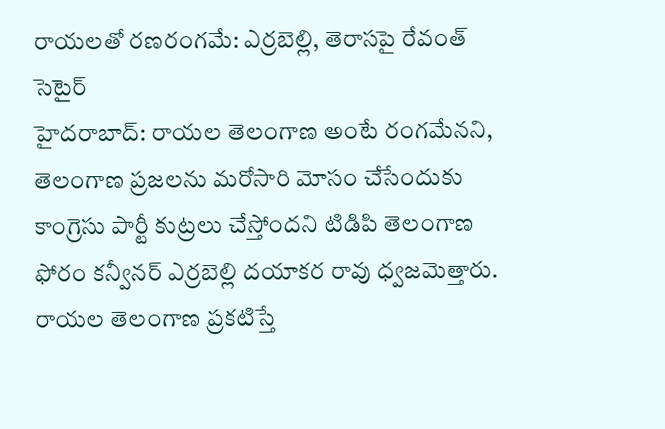రాయలతో రణరంగమే: ఎర్రబెల్లి, తెరాసపై రేవంత్ సెటైర్
హైదరాబాద్: రాయల తెలంగాణ అంటే రంగమేనని, తెలంగాణ ప్రజలను మరోసారి మోసం చేసేందుకు కాంగ్రెసు పార్టీ కుట్రలు చేస్తోందని టిడిపి తెలంగాణ ఫోరం కన్వీనర్ ఎర్రబెల్లి దయాకర రావు ధ్వజమెత్తారు. రాయల తెలంగాణ ప్రకటిస్తే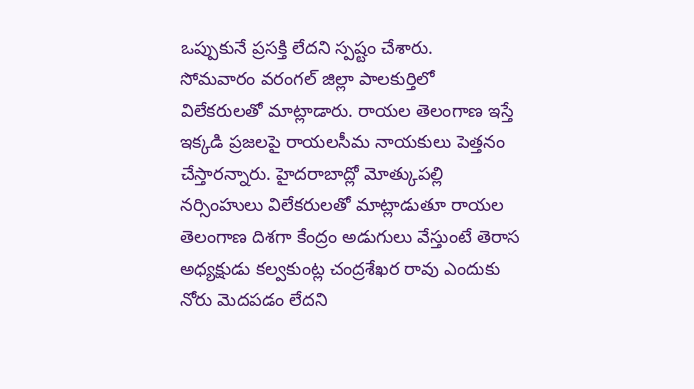ఒప్పుకునే ప్రసక్తి లేదని స్పష్టం చేశారు.
సోమవారం వరంగల్ జిల్లా పాలకుర్తిలో విలేకరులతో మాట్లాడారు. రాయల తెలంగాణ ఇస్తే ఇక్కడి ప్రజలపై రాయలసీమ నాయకులు పెత్తనం చేస్తారన్నారు. హైదరాబాద్లో మోత్కుపల్లి నర్సింహులు విలేకరులతో మాట్లాడుతూ రాయల తెలంగాణ దిశగా కేంద్రం అడుగులు వేస్తుంటే తెరాస అధ్యక్షుడు కల్వకుంట్ల చంద్రశేఖర రావు ఎందుకు నోరు మెదపడం లేదని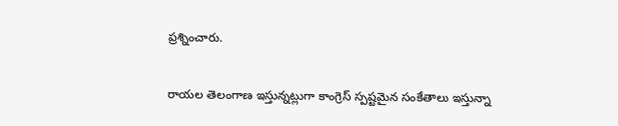ప్రశ్నించారు.

రాయల తెలంగాణ ఇస్తున్నట్లుగా కాంగ్రెస్ స్పష్టమైన సంకేతాలు ఇస్తున్నా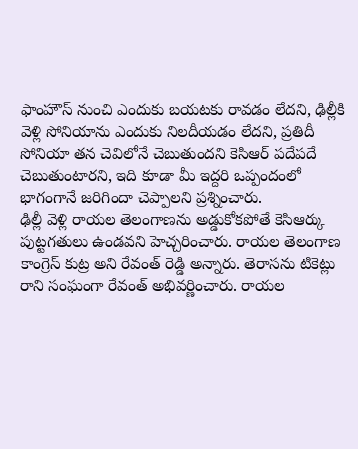ఫాంహౌస్ నుంచి ఎందుకు బయటకు రావడం లేదని, ఢిల్లీకి వెళ్లి సోనియాను ఎందుకు నిలదీయడం లేదని, ప్రతిదీ సోనియా తన చెవిలోనే చెబుతుందని కెసిఆర్ పదేపదే చెబుతుంటారని, ఇది కూడా మీ ఇద్దరి ఒప్పందంలో భాగంగానే జరిగిందా చెప్పాలని ప్రశ్నించారు.
ఢిల్లీ వెళ్లి రాయల తెలంగాణను అడ్డుకోకపోతే కెసిఆర్కు పుట్టగతులు ఉండవని హెచ్చరించారు. రాయల తెలంగాణ కాంగ్రెస్ కుట్ర అని రేవంత్ రెడ్డి అన్నారు. తెరాసను టికెట్లు రాని సంఘంగా రేవంత్ అభివర్ణించారు. రాయల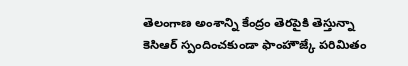తెలంగాణ అంశాన్ని కేంద్రం తెరపైకి తెస్తున్నా కెసిఆర్ స్పందించకుండా ఫాంహౌజ్కే పరిమితం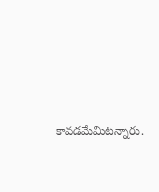కావడమేమిటన్నారు.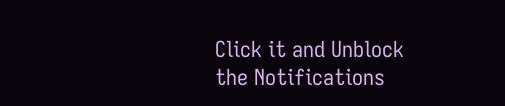Click it and Unblock the Notifications